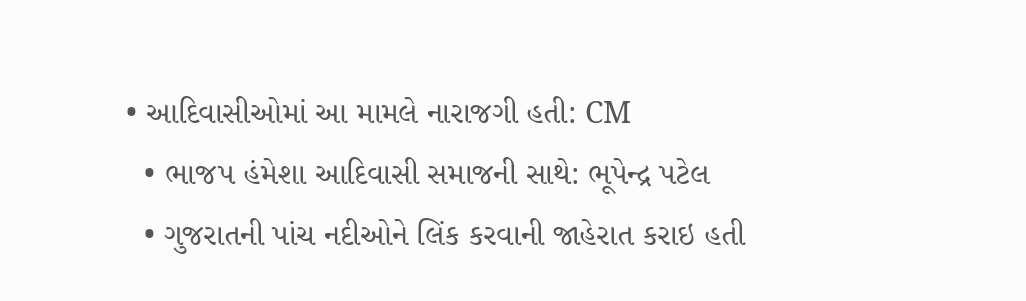• આદિવાસીઓમાં આ મામલે નારાજગી હતી: CM
  • ભાજપ હંમેશા આદિવાસી સમાજની સાથે: ભૂપેન્દ્ર પટેલ
  • ગુજરાતની પાંચ નદીઓને લિંક કરવાની જાહેરાત કરાઇ હતી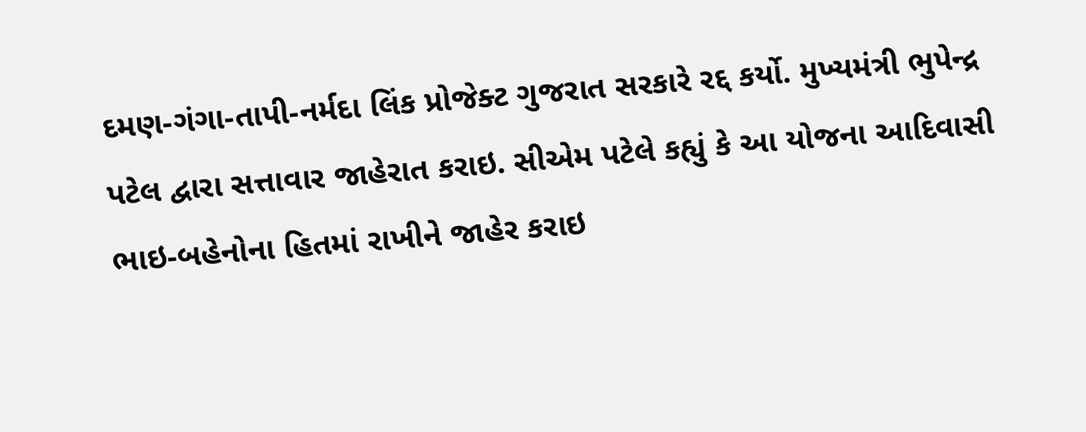દમણ-ગંગા-તાપી-નર્મદા લિંક પ્રોજેક્ટ ગુજરાત સરકારે રદ્દ કર્યો. મુખ્યમંત્રી ભુપેન્દ્ર પટેલ દ્વારા સત્તાવાર જાહેરાત કરાઇ. સીએમ પટેલે કહ્યું કે આ યોજના આદિવાસી ભાઇ-બહેનોના હિતમાં રાખીને જાહેર કરાઇ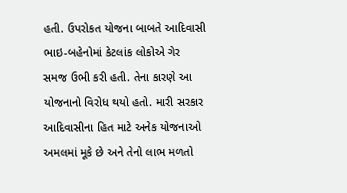હતી. ઉપરોકત યોજના બાબતે આદિવાસી ભાઇ-બહેનોમાં કેટલાંક લોકોએ ગેર સમજ ઉભી કરી હતી. તેના કારણે આ યોજનાનો વિરોધ થયો હતો. મારી સરકાર આદિવાસીના હિત માટે અનેક યોજનાઓ અમલમાં મૂકે છે અને તેનો લાભ મળતો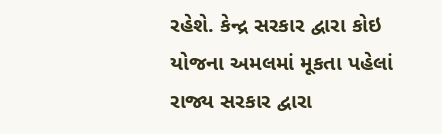રહેશે. કેન્દ્ર સરકાર દ્વારા કોઇ યોજના અમલમાં મૂકતા પહેલાં રાજ્ય સરકાર દ્વારા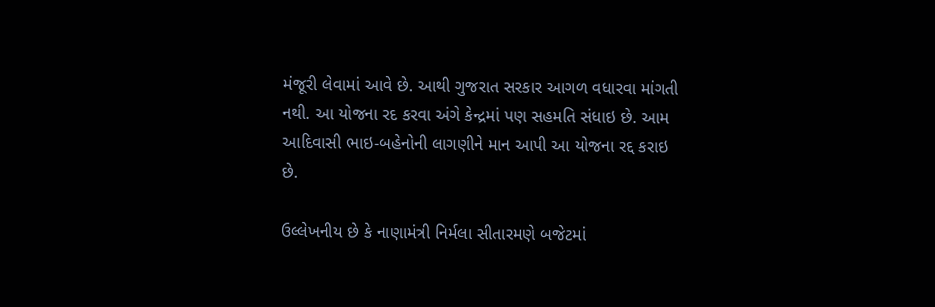મંજૂરી લેવામાં આવે છે. આથી ગુજરાત સરકાર આગળ વધારવા માંગતી નથી. આ યોજના રદ કરવા અંગે કેન્દ્રમાં પણ સહમતિ સંધાઇ છે. આમ આદિવાસી ભાઇ-બહેનોની લાગણીને માન આપી આ યોજના રદ્દ કરાઇ છે.

ઉલ્લેખનીય છે કે નાણામંત્રી નિર્મલા સીતારમણે બજેટમાં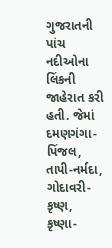ગુજરાતની પાંચ નદીઓના લિંકની જાહેરાત કરી હતી. જેમાં દમણગંગા-પિંજલ, તાપી-નર્મદા, ગોદાવરી-કૃષ્ણ, કૃષ્ણા-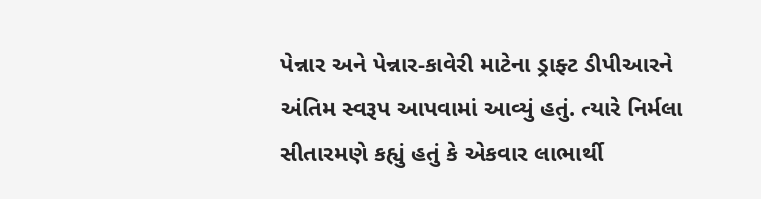પેન્નાર અને પેન્નાર-કાવેરી માટેના ડ્રાફ્ટ ડીપીઆરને અંતિમ સ્વરૂપ આપવામાં આવ્યું હતું. ત્યારે નિર્મલા સીતારમણે કહ્યું હતું કે એકવાર લાભાર્થી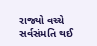રાજ્યો વચ્ચે સર્વસંમતિ થઈ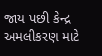જાય પછી કેન્દ્ર અમલીકરણ માટે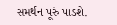સમર્થન પૂરું પાડશે.